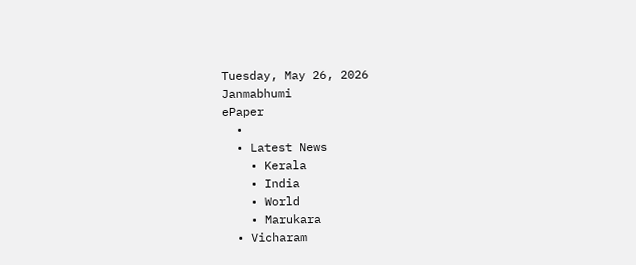Tuesday, May 26, 2026
Janmabhumi
ePaper
  •
  • Latest News
    • Kerala
    • India
    • World
    • Marukara
  • Vicharam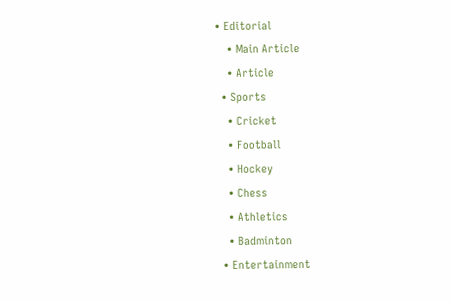• Editorial
    • Main Article
    • Article
  • Sports
    • Cricket
    • Football
    • Hockey
    • Chess
    • Athletics
    • Badminton
  • Entertainment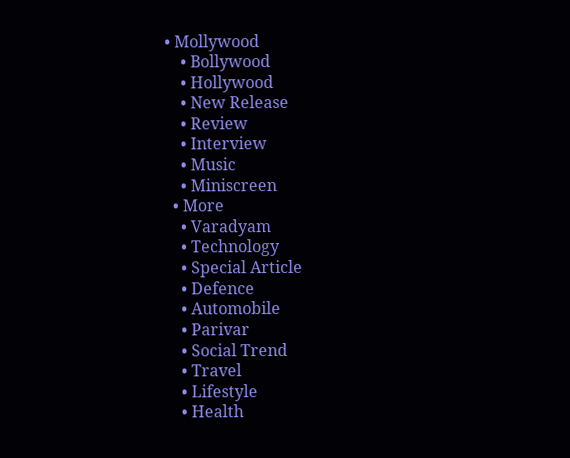• Mollywood
    • Bollywood
    • Hollywood
    • New Release
    • Review
    • Interview
    • Music
    • Miniscreen
  • More
    • Varadyam
    • Technology
    • Special Article
    • Defence
    • Automobile
    • Parivar
    • Social Trend
    • Travel
    • Lifestyle
    • Health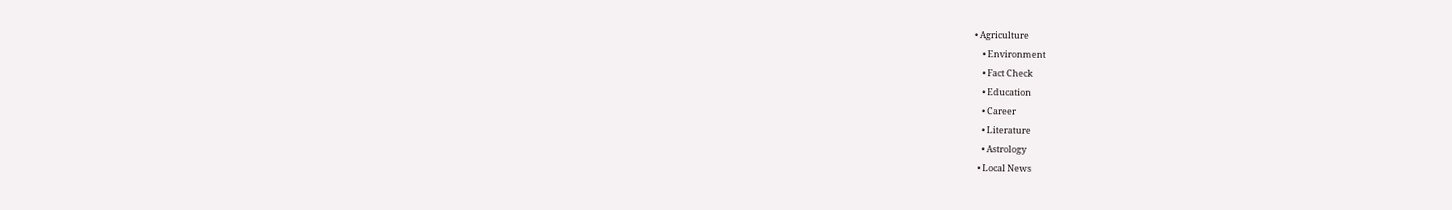• Agriculture
    • Environment
    • Fact Check
    • Education
    • Career
    • Literature
    • Astrology
  • Local News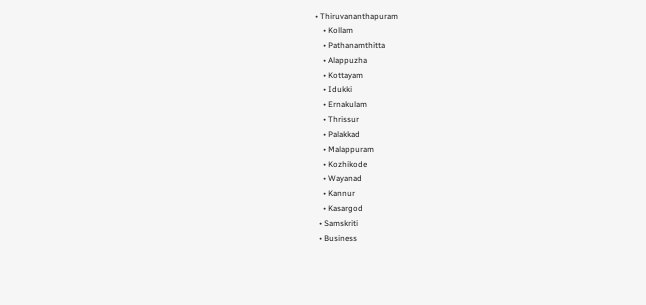• Thiruvananthapuram
    • Kollam
    • Pathanamthitta
    • Alappuzha
    • Kottayam
    • Idukki
    • Ernakulam
    • Thrissur
    • Palakkad
    • Malappuram
    • Kozhikode
    • Wayanad
    • Kannur
    • Kasargod
  • Samskriti
  • Business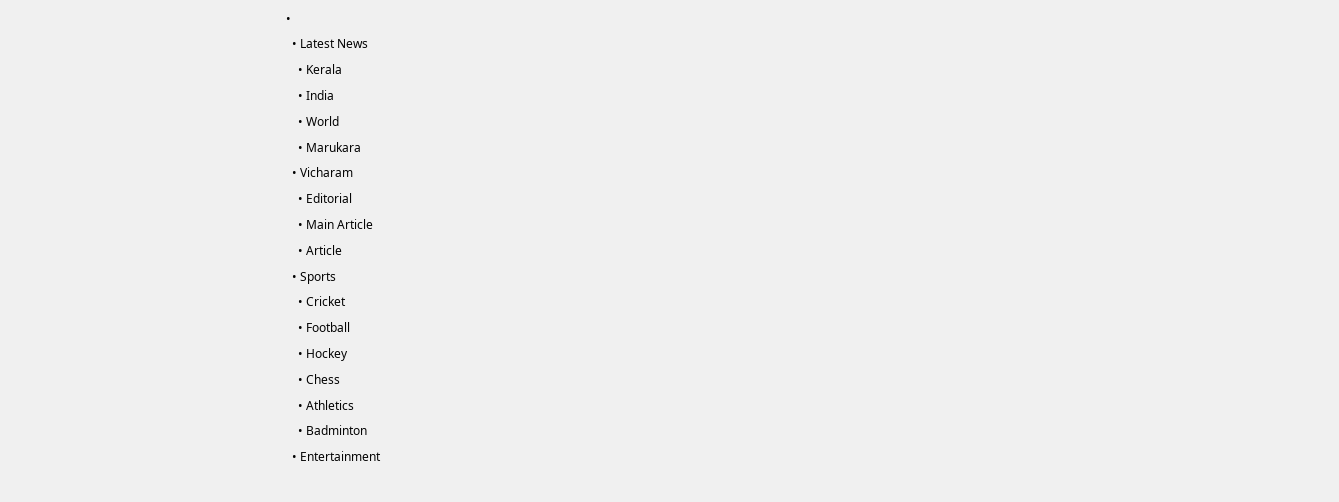•
  • Latest News
    • Kerala
    • India
    • World
    • Marukara
  • Vicharam
    • Editorial
    • Main Article
    • Article
  • Sports
    • Cricket
    • Football
    • Hockey
    • Chess
    • Athletics
    • Badminton
  • Entertainment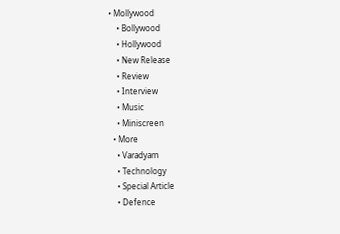• Mollywood
    • Bollywood
    • Hollywood
    • New Release
    • Review
    • Interview
    • Music
    • Miniscreen
  • More
    • Varadyam
    • Technology
    • Special Article
    • Defence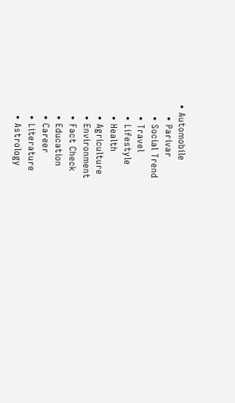• Automobile
    • Parivar
    • Social Trend
    • Travel
    • Lifestyle
    • Health
    • Agriculture
    • Environment
    • Fact Check
    • Education
    • Career
    • Literature
    • Astrology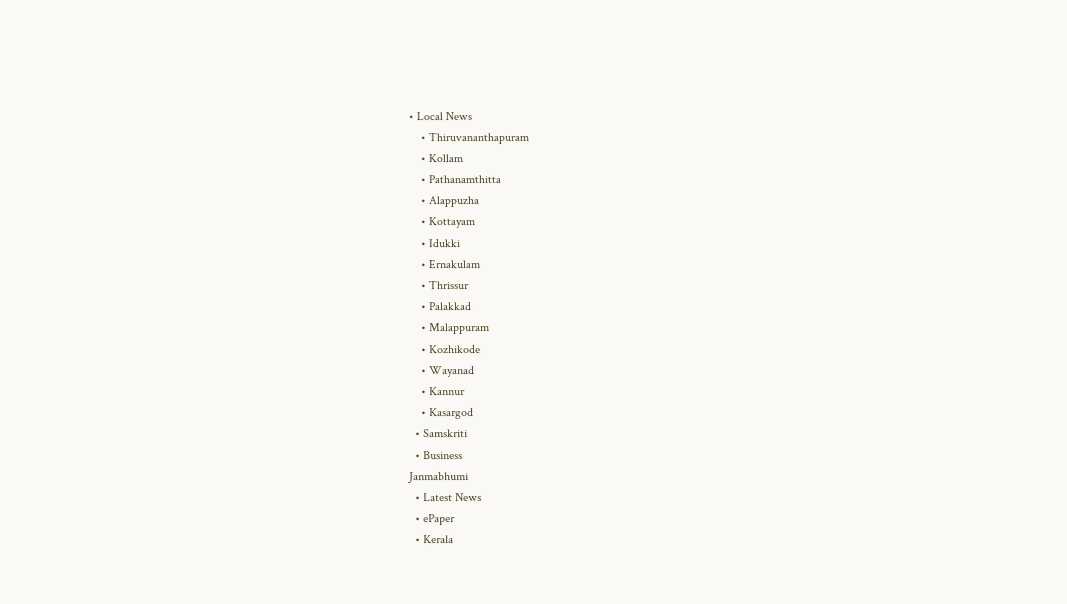• Local News
    • Thiruvananthapuram
    • Kollam
    • Pathanamthitta
    • Alappuzha
    • Kottayam
    • Idukki
    • Ernakulam
    • Thrissur
    • Palakkad
    • Malappuram
    • Kozhikode
    • Wayanad
    • Kannur
    • Kasargod
  • Samskriti
  • Business
Janmabhumi
  • Latest News
  • ePaper
  • Kerala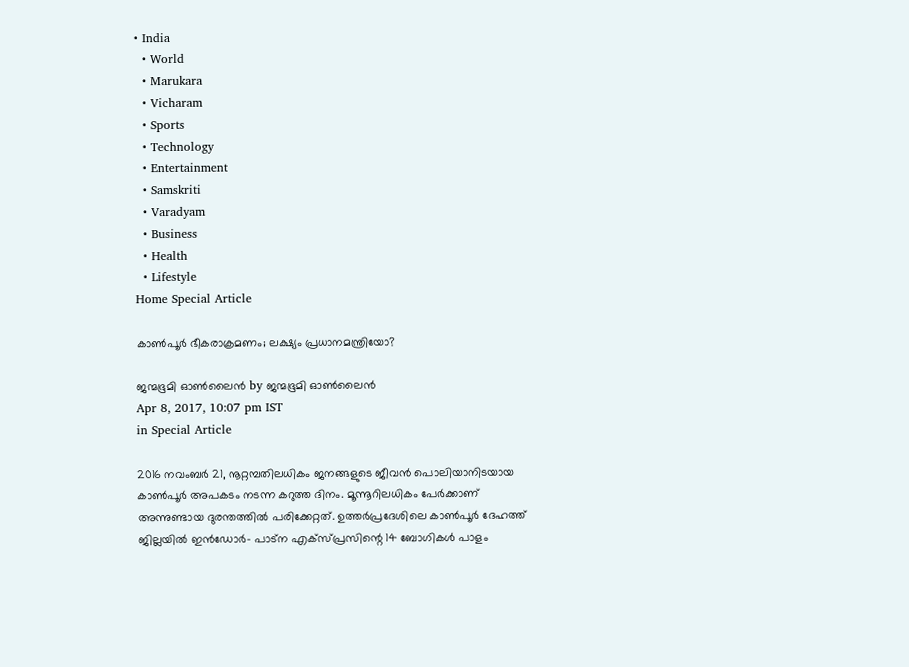• India
  • World
  • Marukara
  • Vicharam
  • Sports
  • Technology
  • Entertainment
  • Samskriti
  • Varadyam
  • Business
  • Health
  • Lifestyle
Home Special Article

കാണ്‍പൂര്‍ ഭീകരാക്രമണം; ലക്ഷ്യം പ്രധാനമന്ത്രിയോ?

ജന്മഭൂമി ഓണ്‍ലൈന്‍ by ജന്മഭൂമി ഓണ്‍ലൈന്‍
Apr 8, 2017, 10:07 pm IST
in Special Article

2016 നവംബര്‍ 21, നൂറ്റമ്പതിലധികം ജനങ്ങളുടെ ജീവന്‍ പൊലിയാനിടയായ കാണ്‍പൂര്‍ അപകടം നടന്ന കറുത്ത ദിനം. മൂന്നൂറിലധികം പേര്‍ക്കാണ് അന്നുണ്ടായ ദുരന്തത്തില്‍ പരിക്കേറ്റത്. ഉത്തര്‍പ്രദേശിലെ കാണ്‍പൂര്‍ ദേഹത്ത് ജില്ലയില്‍ ഇന്‍ഡോര്‍- പാട്‌ന എക്‌സ്പ്രസിന്റെ 14 ബോഗികള്‍ പാളം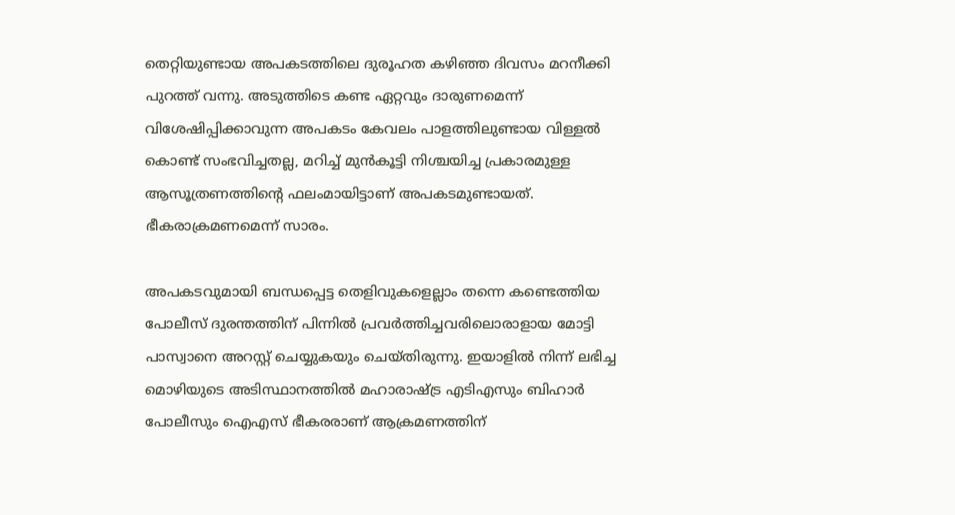തെറ്റിയുണ്ടായ അപകടത്തിലെ ദുരൂഹത കഴിഞ്ഞ ദിവസം മറനീക്കി പുറത്ത് വന്നു. അടുത്തിടെ കണ്ട ഏറ്റവും ദാരുണമെന്ന് വിശേഷിപ്പിക്കാവുന്ന അപകടം കേവലം പാളത്തിലുണ്ടായ വിള്ളല്‍ കൊണ്ട് സംഭവിച്ചതല്ല, മറിച്ച് മുന്‍കൂട്ടി നിശ്ചയിച്ച പ്രകാരമുള്ള ആസൂത്രണത്തിന്റെ ഫലംമായിട്ടാണ് അപകടമുണ്ടായത്. ഭീകരാക്രമണമെന്ന് സാരം.

അപകടവുമായി ബന്ധപ്പെട്ട തെളിവുകളെല്ലാം തന്നെ കണ്ടെത്തിയ പോലീസ് ദുരന്തത്തിന് പിന്നില്‍ പ്രവര്‍ത്തിച്ചവരിലൊരാളായ മോട്ടി പാസ്വാനെ അറസ്റ്റ് ചെയ്യുകയും ചെയ്തിരുന്നു. ഇയാളില്‍ നിന്ന് ലഭിച്ച മൊഴിയുടെ അടിസ്ഥാനത്തില്‍ മഹാരാഷ്‌ട്ര എടിഎസും ബിഹാര്‍ പോലീസും ഐഎസ് ഭീകരരാണ് ആക്രമണത്തിന്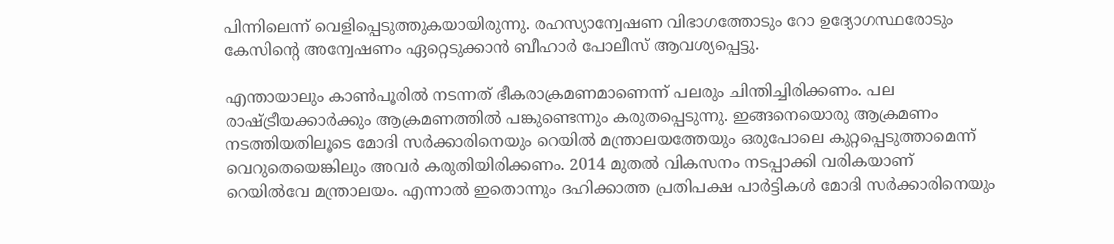പിന്നിലെന്ന് വെളിപ്പെടുത്തുകയായിരുന്നു. രഹസ്യാന്വേഷണ വിഭാഗത്തോടും റോ ഉദ്യോഗസ്ഥരോടും കേസിന്റെ അന്വേഷണം ഏറ്റെടുക്കാന്‍ ബീഹാര്‍ പോലീസ് ആവശ്യപ്പെട്ടു.

എന്തായാലും കാണ്‍പൂരില്‍ നടന്നത് ഭീകരാക്രമണമാണെന്ന് പലരും ചിന്തിച്ചിരിക്കണം. പല രാഷ്‌ട്രീയക്കാര്‍ക്കും ആക്രമണത്തില്‍ പങ്കുണ്ടെന്നും കരുതപ്പെടുന്നു. ഇങ്ങനെയൊരു ആക്രമണം നടത്തിയതിലൂടെ മോദി സര്‍ക്കാരിനെയും റെയില്‍ മന്ത്രാലയത്തേയും ഒരുപോലെ കുറ്റപ്പെടുത്താമെന്ന് വെറുതെയെങ്കിലും അവര്‍ കരുതിയിരിക്കണം. 2014 മുതല്‍ വികസനം നടപ്പാക്കി വരികയാണ് റെയില്‍വേ മന്ത്രാലയം. എന്നാല്‍ ഇതൊന്നും ദഹിക്കാത്ത പ്രതിപക്ഷ പാര്‍ട്ടികള്‍ മോദി സര്‍ക്കാരിനെയും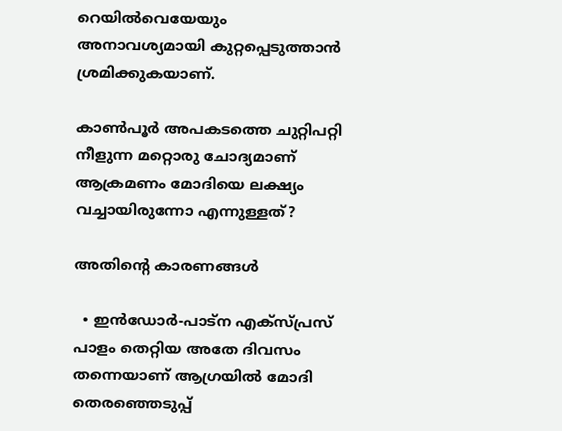റെയില്‍വെയേയും അനാവശ്യമായി കുറ്റപ്പെടുത്താന്‍ ശ്രമിക്കുകയാണ്.

കാണ്‍പൂര്‍ അപകടത്തെ ചുറ്റിപറ്റി നീളുന്ന മറ്റൊരു ചോദ്യമാണ് ആക്രമണം മോദിയെ ലക്ഷ്യം വച്ചായിരുന്നോ എന്നുള്ളത്?

അതിന്റെ കാരണങ്ങള്‍

  • ഇന്‍ഡോര്‍-പാട്‌ന എക്‌സ്പ്രസ് പാളം തെറ്റിയ അതേ ദിവസം തന്നെയാണ് ആഗ്രയില്‍ മോദി തെരഞ്ഞെടുപ്പ്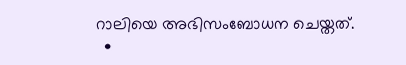റാലിയെ അഭിസംബോധന ചെയ്തത്.
  •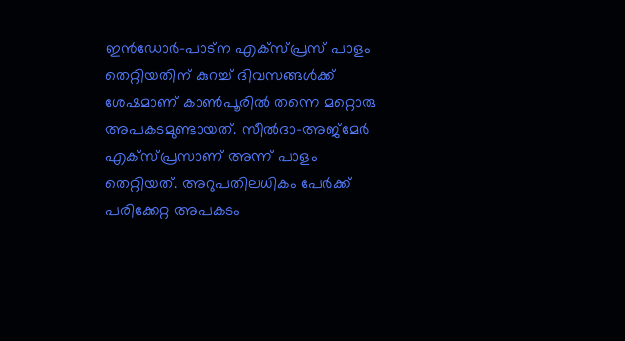ഇന്‍ഡോര്‍-പാട്‌ന എക്‌സ്പ്രസ് പാളം തെറ്റിയതിന് കുറച്ച് ദിവസങ്ങള്‍ക്ക് ശേഷമാണ് കാണ്‍പൂരില്‍ തന്നെ മറ്റൊരു അപകടമുണ്ടായത്. സീല്‍ദാ-അജ്‌മേര്‍ എക്‌സ്പ്രസാണ് അന്ന് പാളം തെറ്റിയത്. അറുപതിലധികം പേര്‍ക്ക് പരിക്കേറ്റ അപകടം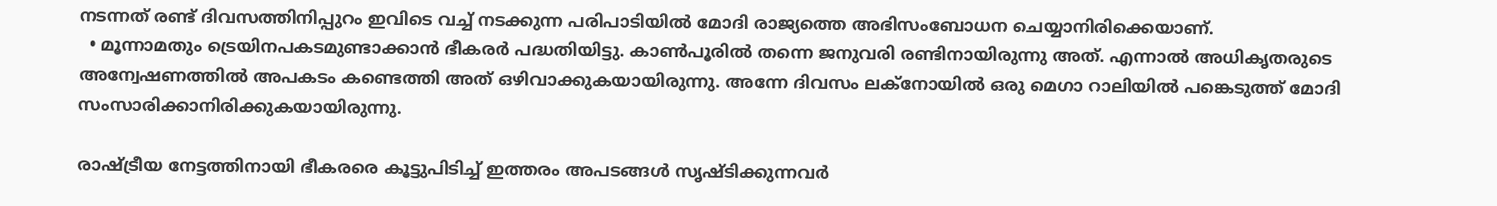നടന്നത് രണ്ട് ദിവസത്തിനിപ്പുറം ഇവിടെ വച്ച് നടക്കുന്ന പരിപാടിയില്‍ മോദി രാജ്യത്തെ അഭിസംബോധന ചെയ്യാനിരിക്കെയാണ്.
  • മൂന്നാമതും ട്രെയിനപകടമുണ്ടാക്കാന്‍ ഭീകരര്‍ പദ്ധതിയിട്ടു. കാണ്‍പൂരില്‍ തന്നെ ജനുവരി രണ്ടിനായിരുന്നു അത്. എന്നാല്‍ അധികൃതരുടെ അന്വേഷണത്തില്‍ അപകടം കണ്ടെത്തി അത് ഒഴിവാക്കുകയായിരുന്നു. അന്നേ ദിവസം ലക്‌നോയില്‍ ഒരു മെഗാ റാലിയില്‍ പങ്കെടുത്ത് മോദി സംസാരിക്കാനിരിക്കുകയായിരുന്നു.

രാഷ്‌ട്രീയ നേട്ടത്തിനായി ഭീകരരെ കൂട്ടുപിടിച്ച് ഇത്തരം അപടങ്ങള്‍ സൃഷ്ടിക്കുന്നവര്‍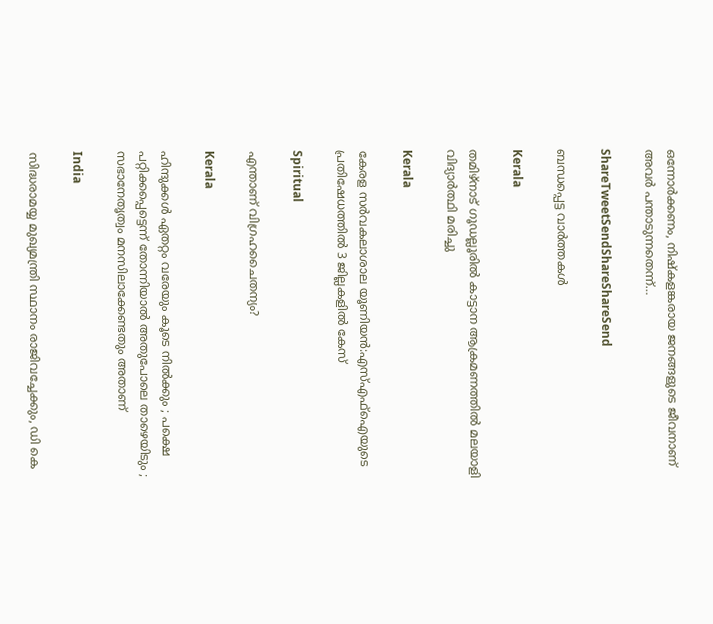ഒന്നോര്‍ക്കണം, നിഷ്കളങ്കരായ ജനങ്ങളുടെ ജീവനാണ് അവര്‍ പന്താടുന്നതെന്ന്…

ShareTweetSendShareShareSend

ബന്ധപ്പെട്ട വാര്‍ത്തകള്‍

Kerala

തമിഴ്‌നാട് ഗൂഡല്ലൂരില്‍ കാട്ടാന ആക്രമണത്തില്‍ മലയാളി വിദ്യാര്‍ത്ഥി മരിച്ചു

Kerala

കേരള സര്‍വകലാശാല യൂണിയന്‍:എസ്എഫ്‌ഐയുടെ പ്രതിഷേധത്തില്‍ 3 ജില്ലകളില്‍ കേസ്

Spiritual

എന്താണ് വിഗ്രഹചൈതന്യം?

Kerala

ഹിന്ദുക്കൾ ഏതറ്റം വരേയും കൂടെ നില്‍ക്കും ; പക്ഷെ പറ്റിക്കപ്പെട്ടെന്ന് തോന്നിയാല്‍ അതുപോലെ താഴെയിടും ; സഭാനേതൃത്വം മനസിലാക്കേണ്ടതും അതാണ്

India

സിദ്ധരാമയ്യ മുഖ്യമന്ത്രി സ്ഥാനം രാജിവച്ചേക്കും, ഡി കെ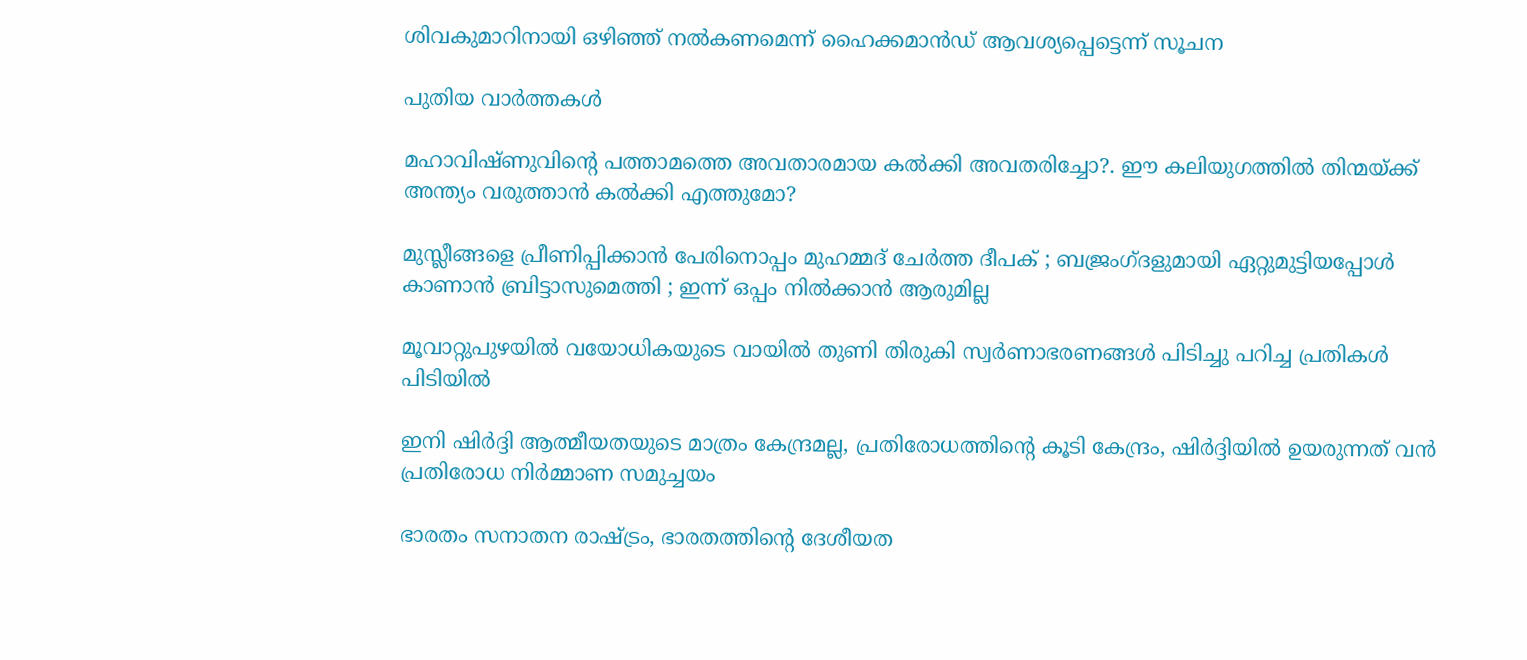ശിവകുമാറിനായി ഒഴിഞ്ഞ് നല്‍കണമെന്ന് ഹൈക്കമാന്‍ഡ് ആവശ്യപ്പെട്ടെന്ന് സൂചന

പുതിയ വാര്‍ത്തകള്‍

മഹാവിഷ്ണുവിന്റെ പത്താമത്തെ അവതാരമായ കല്‍ക്കി അവതരിച്ചോ?. ഈ കലിയുഗത്തില്‍ തിന്മയ്‌ക്ക് അന്ത്യം വരുത്താന്‍ കല്‍ക്കി എത്തുമോ?

മുസ്ലീങ്ങളെ പ്രീണിപ്പിക്കാൻ പേരിനൊപ്പം മുഹമ്മദ് ചേർത്ത ദീപക് ; ബജ്രംഗ്ദളുമായി ഏറ്റുമുട്ടിയപ്പോൾ കാണാൻ ബ്രിട്ടാസുമെത്തി ; ഇന്ന് ഒപ്പം നിൽക്കാൻ ആരുമില്ല

മൂവാറ്റുപുഴയില്‍ വയോധികയുടെ വായില്‍ തുണി തിരുകി സ്വര്‍ണാഭരണങ്ങള്‍ പിടിച്ചു പറിച്ച പ്രതികള്‍ പിടിയില്‍

ഇനി ഷിര്‍ദ്ദി ആത്മീയതയുടെ മാത്രം കേന്ദ്രമല്ല, പ്രതിരോധത്തിന്റെ കൂടി കേന്ദ്രം, ഷിര്‍ദ്ദിയില്‍ ഉയരുന്നത് വന്‍ പ്രതിരോധ നിര്‍മ്മാണ സമുച്ചയം

ഭാരതം സനാതന രാഷ്‌ട്രം, ഭാരതത്തിന്റെ ദേശീയത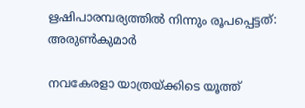ഋഷിപാരമ്പര്യത്തില്‍ നിന്നും രൂപപ്പെട്ടത്: അരുണ്‍കുമാര്‍

നവകേരളാ യാത്രയ്‌ക്കിടെ യൂത്ത്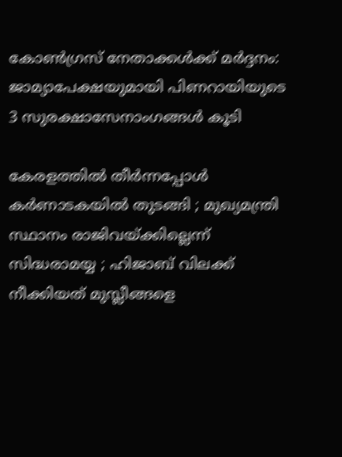കോണ്‍ഗ്രസ് നേതാക്കള്‍ക്ക് മര്‍ദ്ദനം: ജാമ്യാപേക്ഷയുമായി പിണറായിയുടെ 3 സുരക്ഷാസേനാംഗങ്ങള്‍ കൂടി

കേരളത്തിൽ തീർന്നപ്പോൾ കർണാടകയിൽ തുടങ്ങി ; മുഖ്യമന്ത്രി സ്ഥാനം രാജിവയ്‌ക്കില്ലെന്ന് സിദ്ധരാമയ്യ ; ഹിജാബ് വിലക്ക് നീക്കിയത് മുസ്ലീങ്ങളെ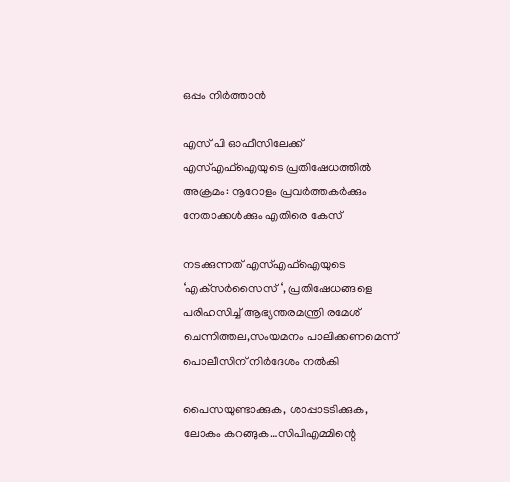ഒപ്പം നിർത്താൻ

എസ് പി ഓഫീസിലേക്ക് എസ്എഫ്‌ഐയുടെ പ്രതിഷേധത്തില്‍ അക്രമം: നൂറോളം പ്രവര്‍ത്തകര്‍ക്കും നേതാക്കള്‍ക്കും എതിരെ കേസ്

നടക്കുന്നത് എസ്എഫ്‌ഐയുടെ ‘എക്‌സര്‍സൈസ് ‘, പ്രതിഷേധങ്ങളെ പരിഹസിച്ച് ആഭ്യന്തരമന്ത്രി രമേശ് ചെന്നിത്തല,സംയമനം പാലിക്കണമെന്ന് പൊലീസിന് നിര്‍ദേശം നല്‍കി

പൈസയുണ്ടാക്കുക, ശാപ്പാടടിക്കുക, ലോകം കറങ്ങുക…സിപിഎമ്മിന്റെ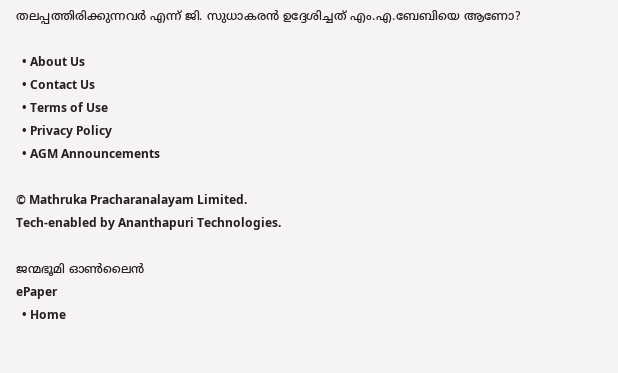തലപ്പത്തിരിക്കുന്നവര്‍ എന്ന് ജി. സുധാകരന്‍ ഉദ്ദേശിച്ചത് എം.എ.ബേബിയെ ആണോ?

  • About Us
  • Contact Us
  • Terms of Use
  • Privacy Policy
  • AGM Announcements

© Mathruka Pracharanalayam Limited.
Tech-enabled by Ananthapuri Technologies.

ജന്മഭൂമി ഓണ്‍ലൈന്‍
ePaper
  • Home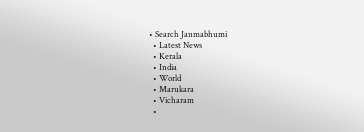• Search Janmabhumi
  • Latest News
  • Kerala
  • India
  • World
  • Marukara
  • Vicharam
  •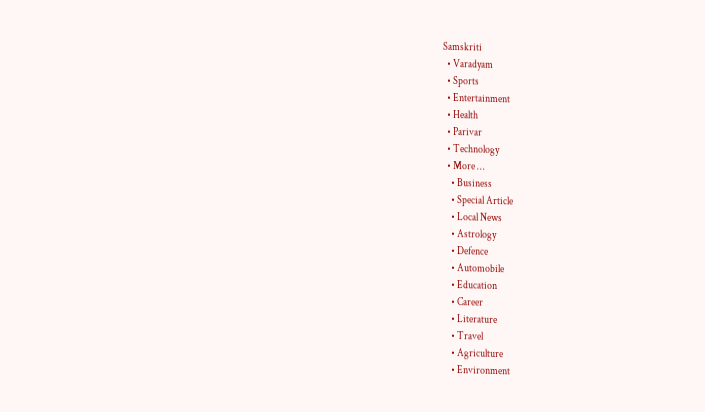Samskriti
  • Varadyam
  • Sports
  • Entertainment
  • Health
  • Parivar
  • Technology
  • More …
    • Business
    • Special Article
    • Local News
    • Astrology
    • Defence
    • Automobile
    • Education
    • Career
    • Literature
    • Travel
    • Agriculture
    • Environment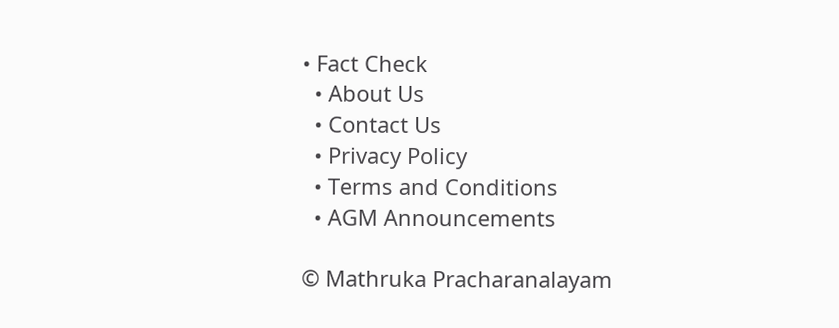• Fact Check
  • About Us
  • Contact Us
  • Privacy Policy
  • Terms and Conditions
  • AGM Announcements

© Mathruka Pracharanalayam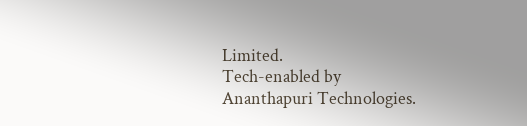Limited.
Tech-enabled by Ananthapuri Technologies.